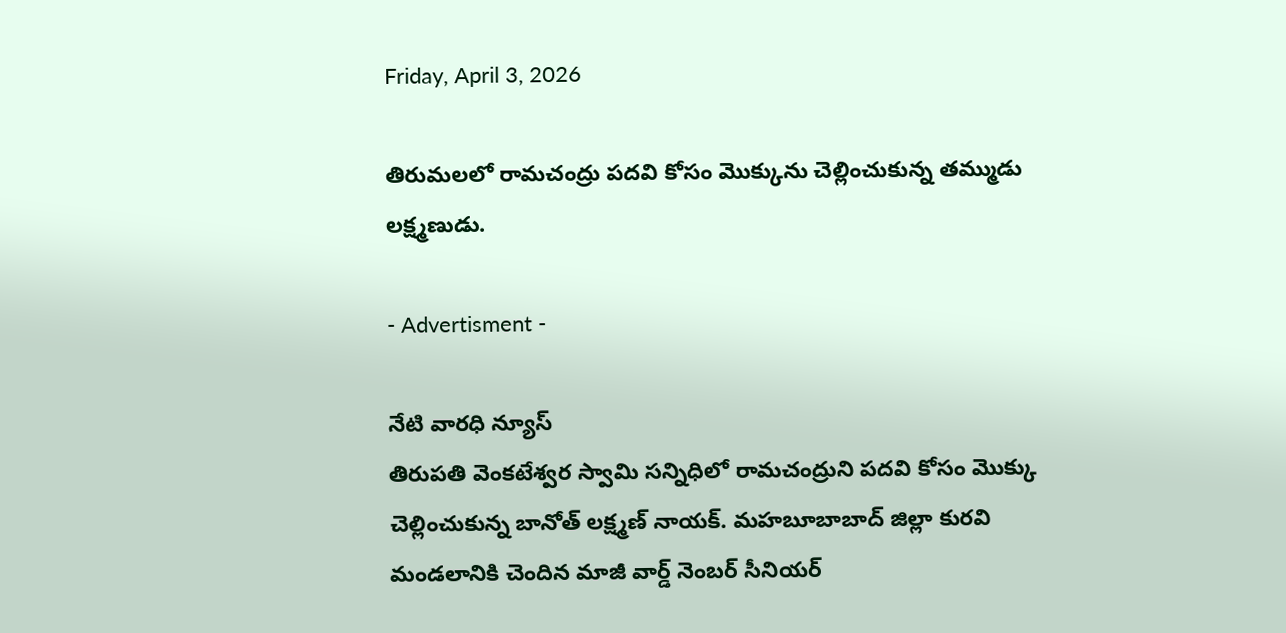Friday, April 3, 2026

తిరుమలలో రామచంద్రు పదవి కోసం మొక్కును చెల్లించుకున్న తమ్ముడు లక్ష్మణుడు.

- Advertisment -

నేటి వారధి న్యూస్
తిరుపతి వెంకటేశ్వర స్వామి సన్నిధిలో రామచంద్రుని పదవి కోసం మొక్కు చెల్లించుకున్న బానోత్ లక్ష్మణ్ నాయక్. మహబూబాబాద్ జిల్లా కురవి మండలానికి చెందిన మాజీ వార్డ్ నెంబర్ సీనియర్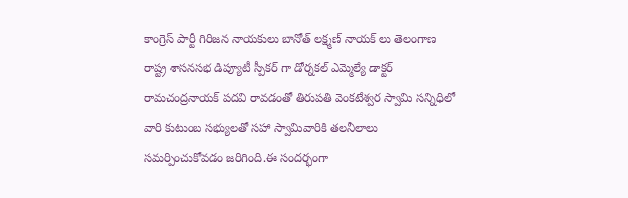కాంగ్రెస్ పార్టీ గిరిజన నాయకులు బానోత్ లక్ష్మణ్ నాయక్ లు తెలంగాణ రాష్ట్ర శాసనసభ డిప్యూటీ స్పీకర్ గా డోర్నకల్ ఎమ్మెల్యే డాక్టర్ రామచంద్రనాయక్ పదవి రావడంతో తిరుపతి వెంకటేశ్వర స్వామి సన్నిధిలో వారి కుటుంబ సభ్యులతో సహా స్వామివారికి తలనీలాలు సమర్పించుకోవడం జరిగింది.ఈ సందర్భంగా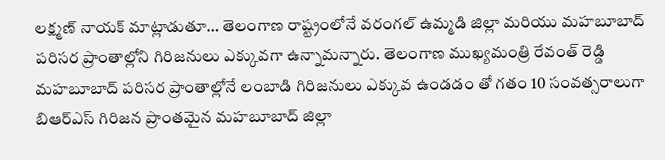లక్ష్మణ్ నాయక్ మాట్లాడుతూ… తెలంగాణ రాష్ట్రంలోనే వరంగల్ ఉమ్మడి జిల్లా మరియు మహబూబాద్ పరిసర ప్రాంతాల్లోని గిరిజనులు ఎక్కువగా ఉన్నామన్నారు. తెలంగాణ ముఖ్యమంత్రి రేవంత్ రెడ్డి మహబూబాద్ పరిసర ప్రాంతాల్లోనే లంబాడి గిరిజనులు ఎక్కువ ఉండడం తో గతం 10 సంవత్సరాలుగా బిఆర్ఎస్ గిరిజన ప్రాంతమైన మహబూబాద్ జిల్లా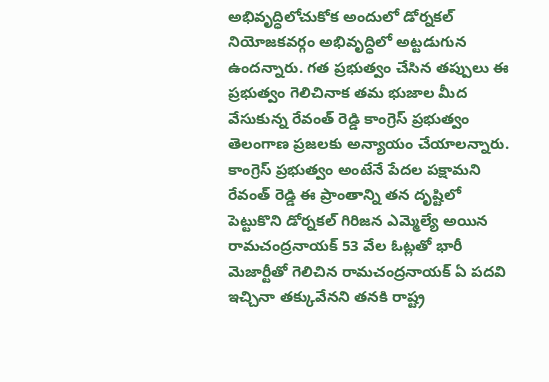అభివృద్ధిలోచుకోక అందులో డోర్నకల్ నియోజకవర్గం అభివృద్ధిలో అట్టడుగున ఉందన్నారు. గత ప్రభుత్వం చేసిన తప్పులు ఈ ప్రభుత్వం గెలిచినాక తమ భుజాల మీద వేసుకున్న రేవంత్ రెడ్డి కాంగ్రెస్ ప్రభుత్వం తెలంగాణ ప్రజలకు అన్యాయం చేయాలన్నారు. కాంగ్రెస్ ప్రభుత్వం అంటేనే పేదల పక్షామని రేవంత్ రెడ్డి ఈ ప్రాంతాన్ని తన దృష్టిలో పెట్టుకొని డోర్నకల్ గిరిజన ఎమ్మెల్యే అయిన రామచంద్రనాయక్ 53 వేల ఓట్లతో భారీ మెజార్టీతో గెలిచిన రామచంద్రనాయక్ ఏ పదవి ఇచ్చినా తక్కువేనని తనకి రాష్ట్ర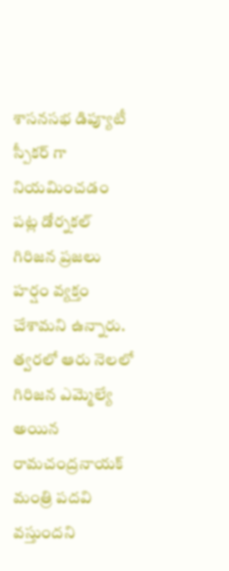శాసనసభ డిప్యూటీ స్పీకర్ గా నియమించడం పట్ల డోర్నకల్ గిరిజన ప్రజలు హర్షం వ్యక్తం చేశామని ఉన్నారు. త్వరలో ఆరు నెలలో గిరిజన ఎమ్మెల్యే అయిన రామచంద్రనాయక్ మంత్రి పదవి వస్తుందని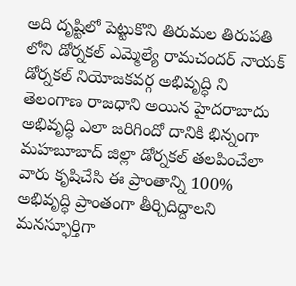అది దృష్టిలో పెట్టుకొని తిరుమల తిరుపతి లోని డోర్నకల్ ఎమ్మెల్యే రామచందర్ నాయక్ డోర్నకల్ నియోజకవర్గ అభివృద్ధి ని తెలంగాణ రాజధాని అయిన హైదరాబాదు అభివృద్ధి ఎలా జరిగిందో దానికి భిన్నంగా మహబూబాద్ జిల్లా డోర్నకల్ తలపించేలా వారు కృషిచేసి ఈ ప్రాంతాన్ని 100% అభివృద్ధి ప్రాంతంగా తీర్చిదిద్దాలని మనస్ఫూర్తిగా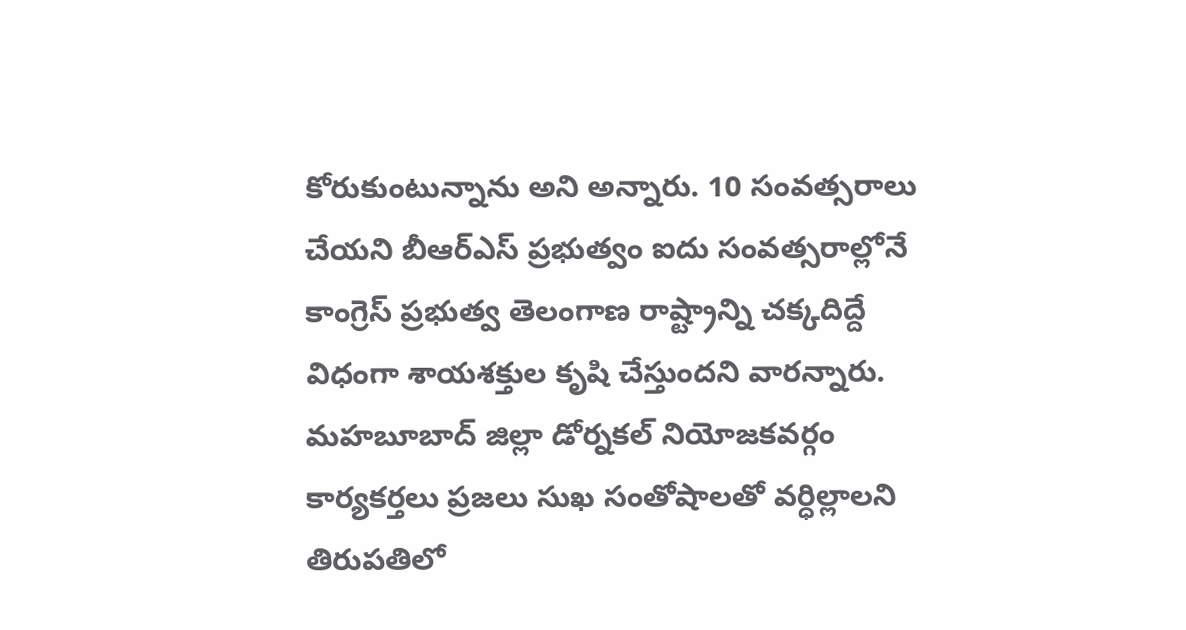కోరుకుంటున్నాను అని అన్నారు. 10 సంవత్సరాలు చేయని బీఆర్ఎస్ ప్రభుత్వం ఐదు సంవత్సరాల్లోనే కాంగ్రెస్ ప్రభుత్వ తెలంగాణ రాష్ట్రాన్ని చక్కదిద్దే విధంగా శాయశక్తుల కృషి చేస్తుందని వారన్నారు. మహబూబాద్ జిల్లా డోర్నకల్ నియోజకవర్గం కార్యకర్తలు ప్రజలు సుఖ సంతోషాలతో వర్ధిల్లాలని తిరుపతిలో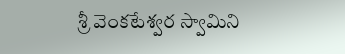శ్రీ వెంకటేశ్వర స్వామిని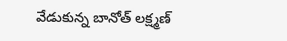వేడుకున్న బానోత్ లక్ష్మణ్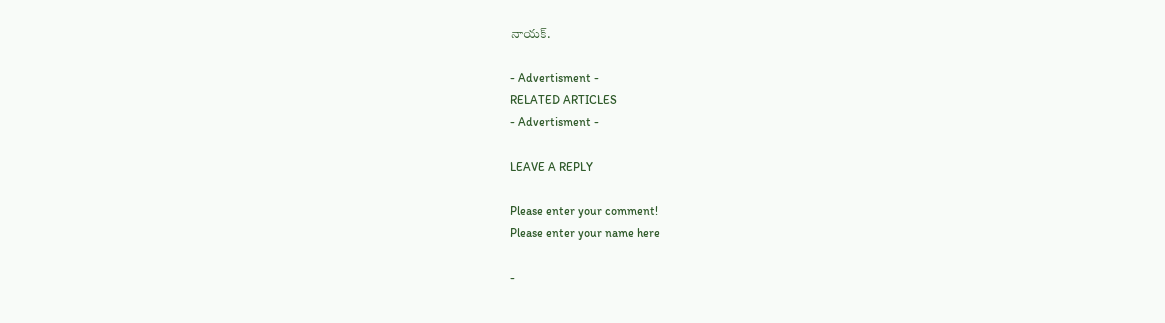నాయక్.

- Advertisment -
RELATED ARTICLES
- Advertisment -

LEAVE A REPLY

Please enter your comment!
Please enter your name here

-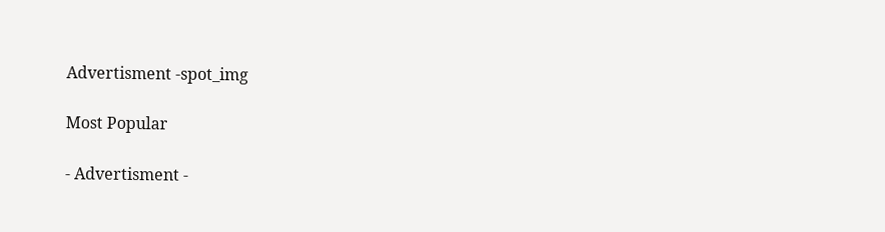Advertisment -spot_img

Most Popular

- Advertisment -